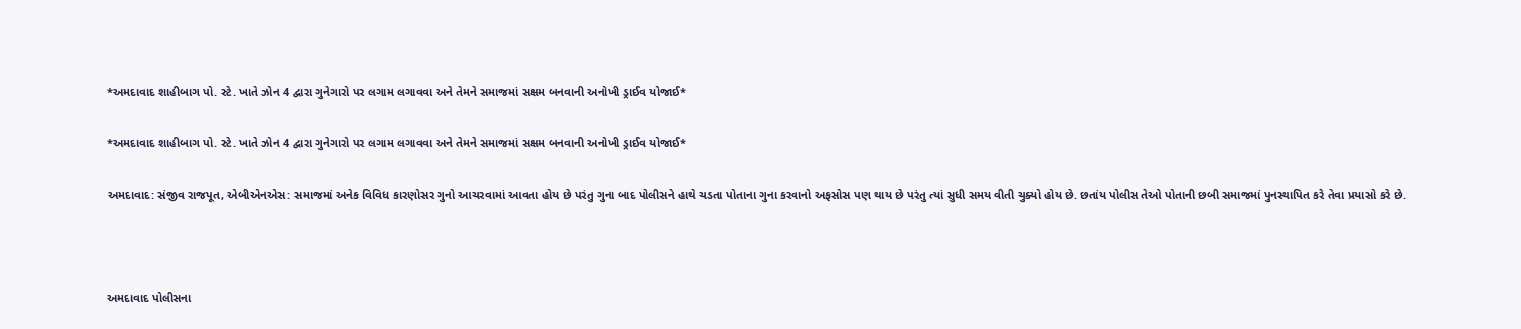*અમદાવાદ શાહીબાગ પો. સ્ટે. ખાતે ઝોન 4 દ્વારા ગુનેગારો પર લગામ લગાવવા અને તેમને સમાજમાં સક્ષમ બનવાની અનોખી ડ્રાઈવ યોજાઈ*

*અમદાવાદ શાહીબાગ પો. સ્ટે. ખાતે ઝોન 4 દ્વારા ગુનેગારો પર લગામ લગાવવા અને તેમને સમાજમાં સક્ષમ બનવાની અનોખી ડ્રાઈવ યોજાઈ*

અમદાવાદ: સંજીવ રાજપૂત, એબીએનએસ: સમાજમાં અનેક વિવિધ કારણોસર ગુનો આચરવામાં આવતા હોય છે પરંતુ ગુના બાદ પોલીસને હાથે ચડતા પોતાના ગુના કરવાનો અફસોસ પણ થાય છે પરંતુ ત્યાં સુધી સમય વીતી ચુક્યો હોય છે. છતાંય પોલીસ તેઓ પોતાની છબી સમાજમાં પુનસ્થાપિત કરે તેવા પ્રયાસો કરે છે.



અમદાવાદ પોલીસના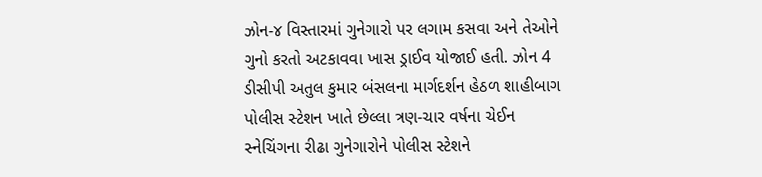ઝોન-૪ વિસ્તારમાં ગુનેગારો પર લગામ કસવા અને તેઓને ગુનો કરતો અટકાવવા ખાસ ડ્રાઈવ યોજાઈ હતી. ઝોન 4 ડીસીપી અતુલ કુમાર બંસલના માર્ગદર્શન હેઠળ શાહીબાગ પોલીસ સ્ટેશન ખાતે છેલ્લા ત્રણ-ચાર વર્ષના ચેઈન સ્નેચિંગના રીઢા ગુનેગારોને પોલીસ સ્ટેશને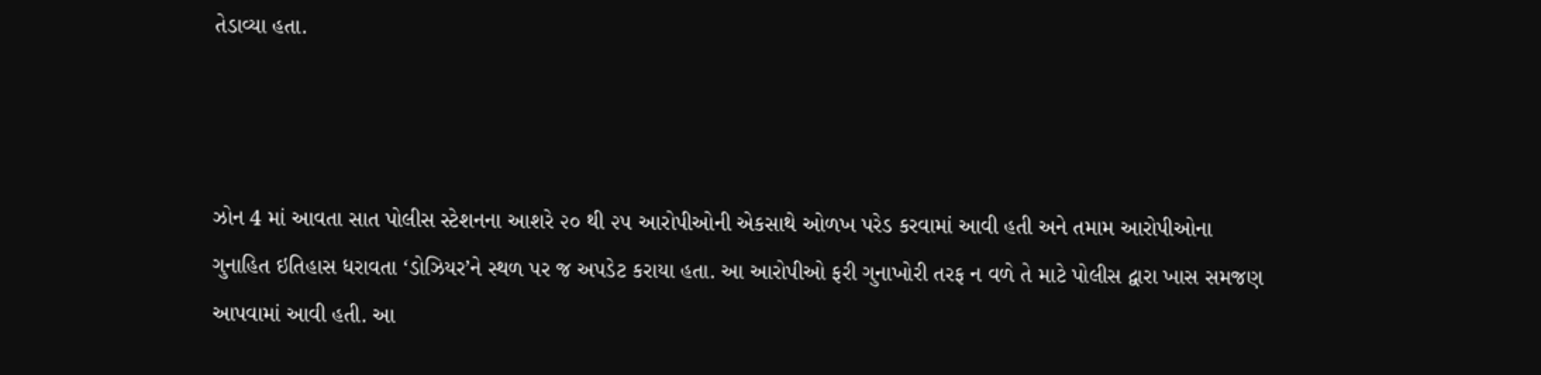તેડાવ્યા હતા.



ઝોન 4 માં આવતા સાત પોલીસ સ્ટેશનના આશરે ૨૦ થી ૨૫ આરોપીઓની એકસાથે ઓળખ પરેડ કરવામાં આવી હતી અને તમામ આરોપીઓના ગુનાહિત ઇતિહાસ ધરાવતા ‘ડોઝિયર’ને સ્થળ પર જ અપડેટ કરાયા હતા. આ આરોપીઓ ફરી ગુનાખોરી તરફ ન વળે તે માટે પોલીસ દ્વારા ખાસ સમજણ આપવામાં આવી હતી. આ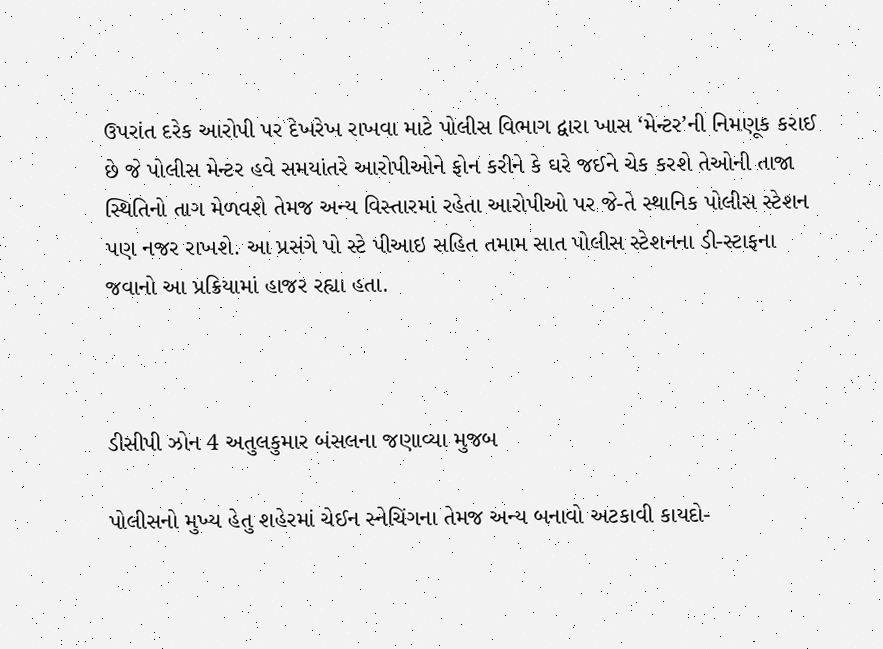ઉપરાંત દરેક આરોપી પર દેખરેખ રાખવા માટે પોલીસ વિભાગ દ્વારા ખાસ ‘મેન્ટર’ની નિમણૂક કરાઈ છે જે પોલીસ મેન્ટર હવે સમયાંતરે આરોપીઓને ફોન કરીને કે ઘરે જઈને ચેક કરશે તેઓની તાજા સ્થિતિનો તાગ મેળવશે તેમજ અન્ય વિસ્તારમાં રહેતા આરોપીઓ પર જે-તે સ્થાનિક પોલીસ સ્ટેશન પણ નજર રાખશે. આ પ્રસંગે પો સ્ટે પીઆઇ સહિત તમામ સાત પોલીસ સ્ટેશનના ડી-સ્ટાફના જવાનો આ પ્રક્રિયામાં હાજર રહ્યા હતા.



ડીસીપી ઝોન 4 અતુલકુમાર બંસલના જણાવ્યા મુજબ

પોલીસનો મુખ્ય હેતુ શહેરમાં ચેઈન સ્નેચિંગના તેમજ અન્ય બનાવો અટકાવી કાયદો-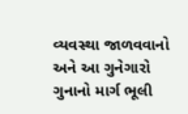વ્યવસ્થા જાળવવાનો અને આ ગુનેગારો ગુનાનો માર્ગ ભૂલી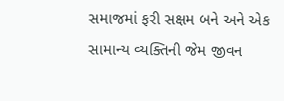સમાજમાં ફરી સક્ષમ બને અને એક સામાન્ય વ્યક્તિની જેમ જીવન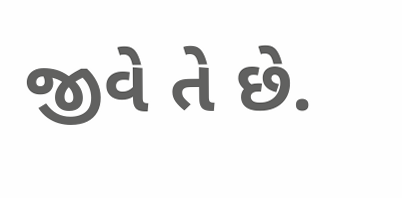જીવે તે છે.